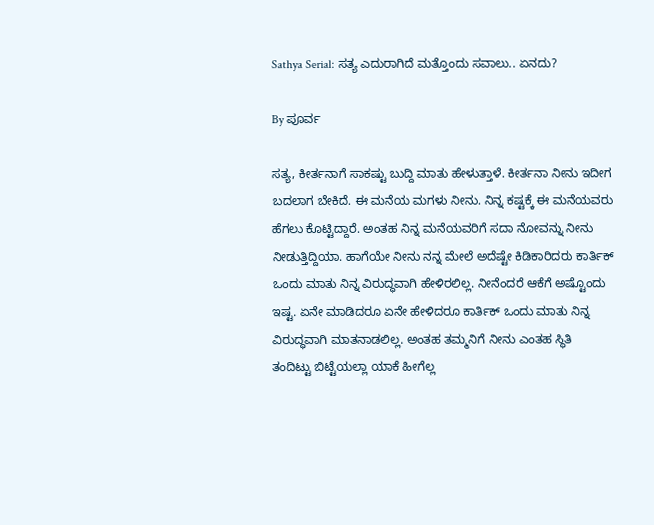Sathya Serial: ಸತ್ಯ ಎದುರಾಗಿದೆ ಮತ್ತೊಂದು ಸವಾಲು.. ಏನದು?

By ಪೂರ್ವ

ಸತ್ಯ, ಕೀರ್ತನಾಗೆ ಸಾಕಷ್ಟು ಬುದ್ದಿ ಮಾತು ಹೇಳುತ್ತಾಳೆ. ಕೀರ್ತನಾ ನೀನು ಇದೀಗ ಬದಲಾಗ ಬೇಕಿದೆ. ಈ ಮನೆಯ ಮಗಳು ನೀನು. ನಿನ್ನ ಕಷ್ಟಕ್ಕೆ ಈ ಮನೆಯವರು ಹೆಗಲು ಕೊಟ್ಟಿದ್ದಾರೆ. ಅಂತಹ ನಿನ್ನ ಮನೆಯವರಿಗೆ ಸದಾ ನೋವನ್ನು ನೀನು ನೀಡುತ್ತಿದ್ದಿಯಾ. ಹಾಗೆಯೇ ನೀನು ನನ್ನ ಮೇಲೆ ಅದೆಷ್ಟೇ ಕಿಡಿಕಾರಿದರು ಕಾರ್ತಿಕ್ ಒಂದು ಮಾತು ನಿನ್ನ ವಿರುದ್ಧವಾಗಿ ಹೇಳಿರಲಿಲ್ಲ. ನೀನೆಂದರೆ ಆಕೆಗೆ ಅಷ್ಟೊಂದು ಇಷ್ಟ. ಏನೇ ಮಾಡಿದರೂ ಏನೇ ಹೇಳಿದರೂ ಕಾರ್ತಿಕ್ ಒಂದು ಮಾತು ನಿನ್ನ ವಿರುದ್ಧವಾಗಿ ಮಾತನಾಡಲಿಲ್ಲ. ಅಂತಹ ತಮ್ಮನಿಗೆ ನೀನು ಎಂತಹ ಸ್ಥಿತಿ ತಂದಿಟ್ಟು ಬಿಟ್ಟೆಯಲ್ಲಾ ಯಾಕೆ ಹೀಗೆಲ್ಲ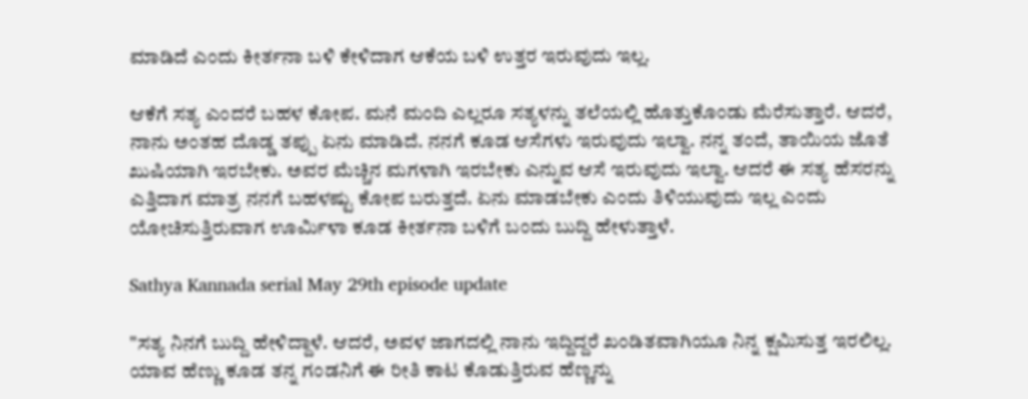ಮಾಡಿದೆ ಎಂದು ಕೀರ್ತನಾ ಬಳಿ ಕೇಳಿದಾಗ ಆಕೆಯ ಬಳಿ ಉತ್ತರ ಇರುವುದು ಇಲ್ಲ.

ಆಕೆಗೆ ಸತ್ಯ ಎಂದರೆ ಬಹಳ ಕೋಪ. ಮನೆ ಮಂದಿ ಎಲ್ಲರೂ ಸತ್ಯಳನ್ನು ತಲೆಯಲ್ಲಿ ಹೊತ್ತುಕೊಂಡು ಮೆರೆಸುತ್ತಾರೆ. ಆದರೆ, ನಾನು ಅಂತಹ ದೊಡ್ಡ ತಪ್ಪು ಏನು ಮಾಡಿದೆ. ನನಗೆ ಕೂಡ ಆಸೆಗಳು ಇರುವುದು ಇಲ್ವಾ. ನನ್ನ ತಂದೆ, ತಾಯಿಯ ಜೊತೆ ಖುಷಿಯಾಗಿ ಇರಬೇಕು. ಅವರ ಮೆಚ್ಚಿನ ಮಗಳಾಗಿ ಇರಬೇಕು ಎನ್ನುವ ಆಸೆ ಇರುವುದು ಇಲ್ವಾ. ಆದರೆ ಈ ಸತ್ಯ ಹೆಸರನ್ನು ಎತ್ತಿದಾಗ ಮಾತ್ರ ನನಗೆ ಬಹಳಷ್ಟು ಕೋಪ ಬರುತ್ತದೆ. ಏನು ಮಾಡಬೇಕು ಎಂದು ತಿಳಿಯುವುದು ಇಲ್ಲ ಎಂದು ಯೋಚಿಸುತ್ತಿರುವಾಗ ಊರ್ಮಿಳಾ ಕೂಡ ಕೀರ್ತನಾ ಬಳಿಗೆ ಬಂದು ಬುದ್ದಿ ಹೇಳುತ್ತಾಳೆ.

Sathya Kannada serial May 29th episode update

"ಸತ್ಯ ನಿನಗೆ ಬುದ್ದಿ ಹೇಳಿದ್ದಾಳೆ. ಆದರೆ, ಅವಳ ಜಾಗದಲ್ಲಿ ನಾನು ಇದ್ದಿದ್ದರೆ ಖಂಡಿತವಾಗಿಯೂ ನಿನ್ನ ಕ್ಷಮಿಸುತ್ತ ಇರಲಿಲ್ಲ. ಯಾವ ಹೆಣ್ಣು ಕೂಡ ತನ್ನ ಗಂಡನಿಗೆ ಈ ರೀತಿ ಕಾಟ ಕೊಡುತ್ತಿರುವ ಹೆಣ್ಣನ್ನು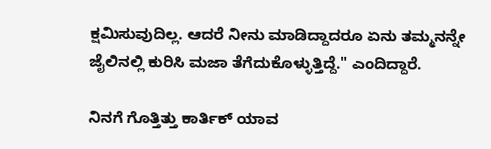ಕ್ಷಮಿಸುವುದಿಲ್ಲ. ಆದರೆ ನೀನು ಮಾಡಿದ್ದಾದರೂ ಏನು ತಮ್ಮನನ್ನೇ ಜೈಲಿನಲ್ಲಿ ಕುರಿಸಿ ಮಜಾ ತೆಗೆದುಕೊಳ್ಳುತ್ತಿದ್ದೆ." ಎಂದಿದ್ದಾರೆ.

ನಿನಗೆ ಗೊತ್ತಿತ್ತು ಕಾರ್ತಿಕ್ ಯಾವ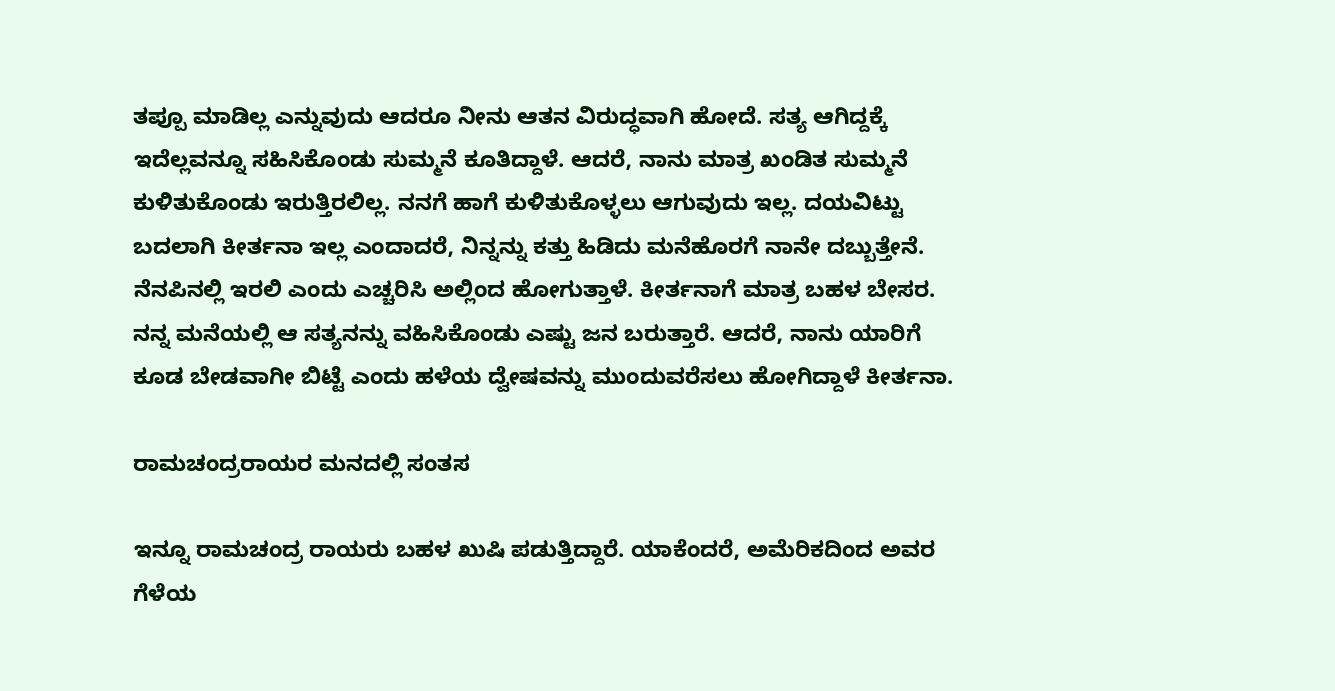ತಪ್ಪೂ ಮಾಡಿಲ್ಲ ಎನ್ನುವುದು ಆದರೂ ನೀನು ಆತನ ವಿರುದ್ಧವಾಗಿ ಹೋದೆ. ಸತ್ಯ ಆಗಿದ್ದಕ್ಕೆ ಇದೆಲ್ಲವನ್ನೂ ಸಹಿಸಿಕೊಂಡು ಸುಮ್ಮನೆ ಕೂತಿದ್ದಾಳೆ. ಆದರೆ, ನಾನು ಮಾತ್ರ ಖಂಡಿತ ಸುಮ್ಮನೆ ಕುಳಿತುಕೊಂಡು ಇರುತ್ತಿರಲಿಲ್ಲ. ನನಗೆ ಹಾಗೆ ಕುಳಿತುಕೊಳ್ಳಲು ಆಗುವುದು ಇಲ್ಲ. ದಯವಿಟ್ಟು ಬದಲಾಗಿ ಕೀರ್ತನಾ ಇಲ್ಲ ಎಂದಾದರೆ, ನಿನ್ನನ್ನು ಕತ್ತು ಹಿಡಿದು ಮನೆಹೊರಗೆ ನಾನೇ ದಬ್ಬುತ್ತೇನೆ. ನೆನಪಿನಲ್ಲಿ ಇರಲಿ ಎಂದು ಎಚ್ಚರಿಸಿ ಅಲ್ಲಿಂದ ಹೋಗುತ್ತಾಳೆ. ಕೀರ್ತನಾಗೆ ಮಾತ್ರ ಬಹಳ ಬೇಸರ. ನನ್ನ ಮನೆಯಲ್ಲಿ ಆ ಸತ್ಯನನ್ನು ವಹಿಸಿಕೊಂಡು ಎಷ್ಟು ಜನ ಬರುತ್ತಾರೆ. ಆದರೆ, ನಾನು ಯಾರಿಗೆ ಕೂಡ ಬೇಡವಾಗೀ ಬಿಟ್ಟೆ ಎಂದು ಹಳೆಯ ದ್ವೇಷವನ್ನು ಮುಂದುವರೆಸಲು ಹೋಗಿದ್ದಾಳೆ ಕೀರ್ತನಾ.

ರಾಮಚಂದ್ರರಾಯರ ಮನದಲ್ಲಿ ಸಂತಸ

ಇನ್ನೂ ರಾಮಚಂದ್ರ ರಾಯರು ಬಹಳ ಖುಷಿ ಪಡುತ್ತಿದ್ದಾರೆ. ಯಾಕೆಂದರೆ, ಅಮೆರಿಕದಿಂದ ಅವರ ಗೆಳೆಯ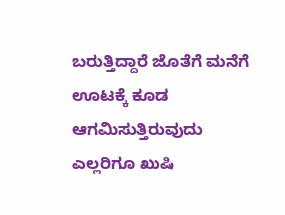ಬರುತ್ತಿದ್ದಾರೆ ಜೊತೆಗೆ ಮನೆಗೆ ಊಟಕ್ಕೆ ಕೂಡ ಆಗಮಿಸುತ್ತಿರುವುದು ಎಲ್ಲರಿಗೂ ಖುಷಿ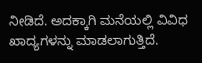ನೀಡಿದೆ. ಅದಕ್ಕಾಗಿ ಮನೆಯಲ್ಲಿ ವಿವಿಧ ಖಾದ್ಯಗಳನ್ನು ಮಾಡಲಾಗುತ್ತಿದೆ.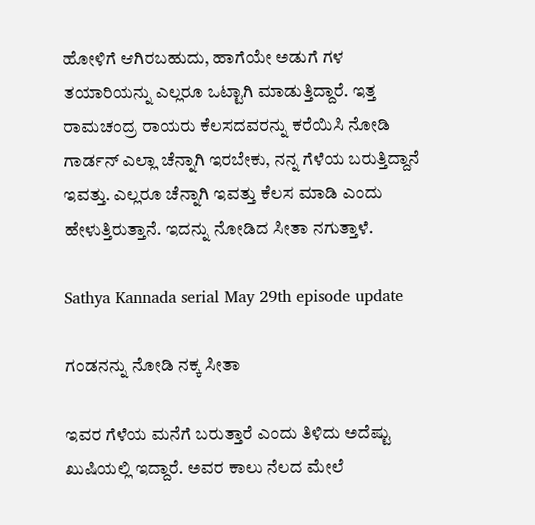ಹೋಳಿಗೆ ಆಗಿರಬಹುದು, ಹಾಗೆಯೇ ಅಡುಗೆ ಗಳ ತಯಾರಿಯನ್ನು ಎಲ್ಲರೂ ಒಟ್ಟಾಗಿ ಮಾಡುತ್ತಿದ್ದಾರೆ. ಇತ್ತ ರಾಮಚಂದ್ರ ರಾಯರು ಕೆಲಸದವರನ್ನು ಕರೆಯಿಸಿ ನೋಡಿ ಗಾರ್ಡನ್ ಎಲ್ಲಾ ಚೆನ್ನಾಗಿ ಇರಬೇಕು, ನನ್ನ ಗೆಳೆಯ ಬರುತ್ತಿದ್ದಾನೆ ಇವತ್ತು. ಎಲ್ಲರೂ ಚೆನ್ನಾಗಿ ಇವತ್ತು ಕೆಲಸ ಮಾಡಿ ಎಂದು ಹೇಳುತ್ತಿರುತ್ತಾನೆ. ಇದನ್ನು ನೋಡಿದ ಸೀತಾ ನಗುತ್ತಾಳೆ.

Sathya Kannada serial May 29th episode update

ಗಂಡನನ್ನು ನೋಡಿ ನಕ್ಕ ಸೀತಾ

ಇವರ ಗೆಳೆಯ ಮನೆಗೆ ಬರುತ್ತಾರೆ ಎಂದು ತಿಳಿದು ಅದೆಷ್ಟು ಖುಷಿಯಲ್ಲಿ ಇದ್ದಾರೆ. ಅವರ ಕಾಲು ನೆಲದ ಮೇಲೆ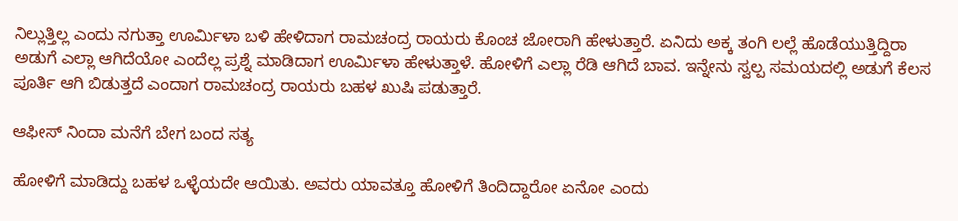ನಿಲ್ಲುತ್ತಿಲ್ಲ ಎಂದು ನಗುತ್ತಾ ಊರ್ಮಿಳಾ ಬಳಿ ಹೇಳಿದಾಗ ರಾಮಚಂದ್ರ ರಾಯರು ಕೊಂಚ ಜೋರಾಗಿ ಹೇಳುತ್ತಾರೆ. ಏನಿದು ಅಕ್ಕ ತಂಗಿ ಲಲ್ಲೆ ಹೊಡೆಯುತ್ತಿದ್ದಿರಾ ಅಡುಗೆ ಎಲ್ಲಾ ಆಗಿದೆಯೋ ಎಂದೆಲ್ಲ ಪ್ರಶ್ನೆ ಮಾಡಿದಾಗ ಊರ್ಮಿಳಾ ಹೇಳುತ್ತಾಳೆ. ಹೋಳಿಗೆ ಎಲ್ಲಾ ರೆಡಿ ಆಗಿದೆ ಬಾವ. ಇನ್ನೇನು ಸ್ವಲ್ಪ ಸಮಯದಲ್ಲಿ ಅಡುಗೆ ಕೆಲಸ ಪೂರ್ತಿ ಆಗಿ ಬಿಡುತ್ತದೆ ಎಂದಾಗ ರಾಮಚಂದ್ರ ರಾಯರು ಬಹಳ ಖುಷಿ ಪಡುತ್ತಾರೆ.

ಆಫೀಸ್ ನಿಂದಾ ಮನೆಗೆ ಬೇಗ ಬಂದ ಸತ್ಯ

ಹೋಳಿಗೆ ಮಾಡಿದ್ದು ಬಹಳ ಒಳ್ಳೆಯದೇ ಆಯಿತು. ಅವರು ಯಾವತ್ತೂ ಹೋಳಿಗೆ ತಿಂದಿದ್ದಾರೋ ಏನೋ ಎಂದು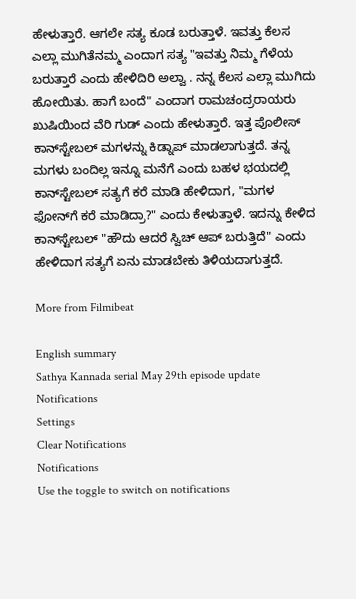ಹೇಳುತ್ತಾರೆ. ಆಗಲೇ ಸತ್ಯ ಕೂಡ ಬರುತ್ತಾಳೆ. ಇವತ್ತು ಕೆಲಸ ಎಲ್ಲಾ ಮುಗಿತೆನಮ್ಮ ಎಂದಾಗ ಸತ್ಯ "ಇವತ್ತು ನಿಮ್ಮ ಗೆಳೆಯ ಬರುತ್ತಾರೆ ಎಂದು ಹೇಳಿದಿರಿ ಅಲ್ವಾ . ನನ್ನ ಕೆಲಸ ಎಲ್ಲಾ ಮುಗಿದು ಹೋಯಿತು. ಹಾಗೆ ಬಂದೆ" ಎಂದಾಗ ರಾಮಚಂದ್ರರಾಯರು ಖುಷಿಯಿಂದ ವೆರಿ ಗುಡ್ ಎಂದು ಹೇಳುತ್ತಾರೆ. ಇತ್ತ ಪೊಲೀಸ್ ಕಾನ್‌ಸ್ಟೇಬಲ್ ಮಗಳನ್ನು ಕಿಡ್ನಾಪ್ ಮಾಡಲಾಗುತ್ತದೆ. ತನ್ನ ಮಗಳು ಬಂದಿಲ್ಲ ಇನ್ನೂ ಮನೆಗೆ ಎಂದು ಬಹಳ ಭಯದಲ್ಲಿ ಕಾನ್‌ಸ್ಟೇಬಲ್ ಸತ್ಯಗೆ ಕರೆ ಮಾಡಿ ಹೇಳಿದಾಗ, "ಮಗಳ ಫೋನ್‌ಗೆ ಕರೆ ಮಾಡಿದ್ರಾ?" ಎಂದು ಕೇಳುತ್ತಾಳೆ. ಇದನ್ನು ಕೇಳಿದ ಕಾನ್‌ಸ್ಟೇಬಲ್ "ಹೌದು ಆದರೆ ಸ್ವಿಚ್ ಆಪ್ ಬರುತ್ತಿದೆ" ಎಂದು ಹೇಳಿದಾಗ ಸತ್ಯಗೆ ಏನು ಮಾಡಬೇಕು ತಿಳಿಯದಾಗುತ್ತದೆ.

More from Filmibeat

English summary
Sathya Kannada serial May 29th episode update
Notifications
Settings
Clear Notifications
Notifications
Use the toggle to switch on notifications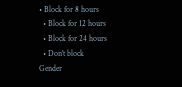• Block for 8 hours
  • Block for 12 hours
  • Block for 24 hours
  • Don't block
Gender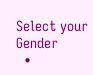Select your Gender
  •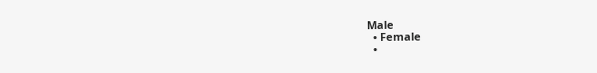Male
  • Female
  •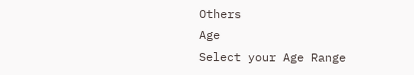Others
Age
Select your Age Range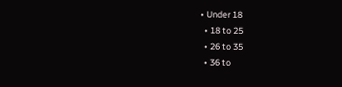• Under 18
  • 18 to 25
  • 26 to 35
  • 36 to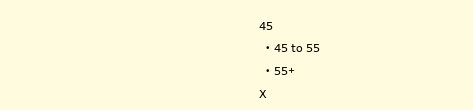45
  • 45 to 55
  • 55+
X